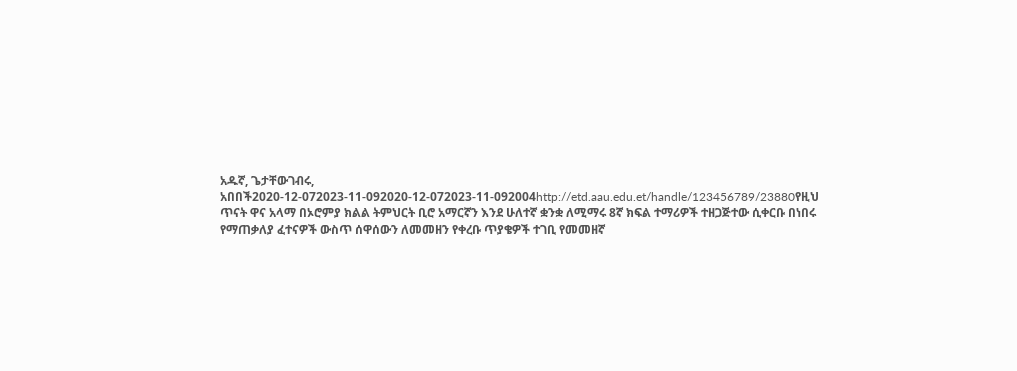አዱኛ, ጌታቸውገብሩ, አበበች2020-12-072023-11-092020-12-072023-11-092004http://etd.aau.edu.et/handle/123456789/23880የዚህ ጥናት ዋና አላማ በኦሮምያ ክልል ትምህርት ቢሮ አማርኛን እንደ ሁለተኛ ቋንቋ ለሚማሩ 8ኛ ክፍል ተማሪዎች ተዘጋጅተው ሲቀርቡ በነበሩ የማጠቃለያ ፈተናዎች ውስጥ ሰዋሰውን ለመመዘን የቀረቡ ጥያቄዎች ተገቢ የመመዘኛ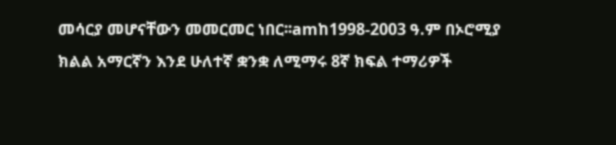መሳርያ መሆናቸውን መመርመር ነበር፡፡amከ1998-2003 ዓ.ም በኦሮሚያ ክልል አማርኛን እንደ ሁለተኛ ቋንቋ ለሚማሩ 8ኛ ክፍል ተማሪዎች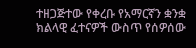ተዘጋጅተው የቀረቡ የአማርኛን ቋንቋ ክልላዊ ፈተናዎች ውስጥ የሰዎሰው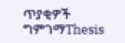ጥያቂዎች ግምገማThesis